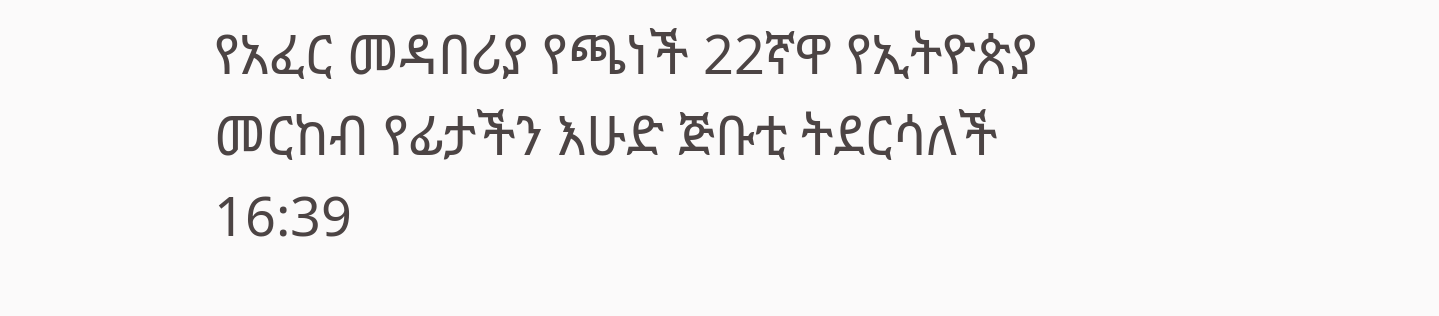የአፈር መዳበሪያ የጫነች 22ኛዋ የኢትዮጵያ መርከብ የፊታችን እሁድ ጅቡቲ ትደርሳለች
16:39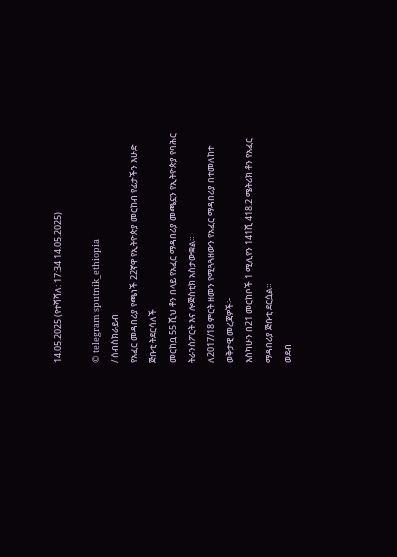14.05.2025 (የተሻሻለ: 17:34 14.05.2025)

© telegram sputnik_ethiopia
/ ሰብስክራይብ
የአፈር መዳበሪያ የጫነች 22ኛዋ የኢትዮጵያ መርከብ የፊታችን እሁድ ጅቡቲ ትደርሳለች
መርከቧ 55 ሺህ ቶን በላይ የአፈር ማዳበሪያ መጫኗን የኢትዮጵያ የባሕር ትራንስፖርት እና ሎጅስቲክ አስታውቋል።
ለ2017/18 ምርት ዘመን የሚጓጓዘውን የአፈር ማዳበሪያ በተመለከተ ወቅታዊ መረጃዎች፦
እስካሁን በ21 መርከቦች 1 ሚሊየን 141ሺ 418.2 ሜትሪክ ቶን የአፈር ማዳበሪያ ጅቡቲ ደርሷል።
ወደብ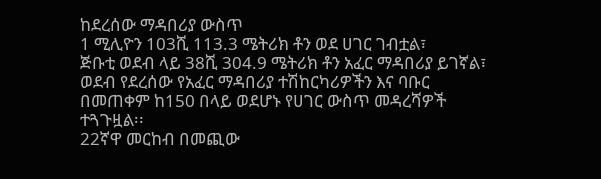ከደረሰው ማዳበሪያ ውስጥ
1 ሚሊዮን 103ሺ 113.3 ሜትሪክ ቶን ወደ ሀገር ገብቷል፣
ጅቡቲ ወደብ ላይ 38ሺ 304.9 ሜትሪክ ቶን አፈር ማዳበሪያ ይገኛል፣
ወደብ የደረሰው የአፈር ማዳበሪያ ተሽከርካሪዎችን እና ባቡር በመጠቀም ከ150 በላይ ወደሆኑ የሀገር ውስጥ መዳረሻዎች ተጓጉዟል፡፡
22ኛዋ መርከብ በመጪው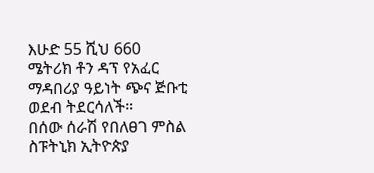እሁድ 55 ሺህ 660 ሜትሪክ ቶን ዳፕ የአፈር ማዳበሪያ ዓይነት ጭና ጅቡቲ ወደብ ትደርሳለች።
በሰው ሰራሽ የበለፀገ ምስል
ስፑትኒክ ኢትዮጵያ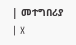| መተግበሪያ | X